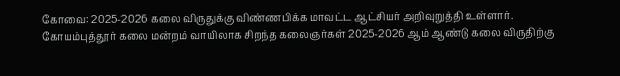கோவை: 2025-2026 கலை விருதுக்கு விண்ணபிக்க மாவட்ட ஆட்சியர் அறிவுறுத்தி உள்ளார்.
கோயம்புத்தூர் கலை மன்றம் வாயிலாக சிறந்த கலைஞர்கள் 2025-2026 ஆம் ஆண்டு கலை விருதிற்கு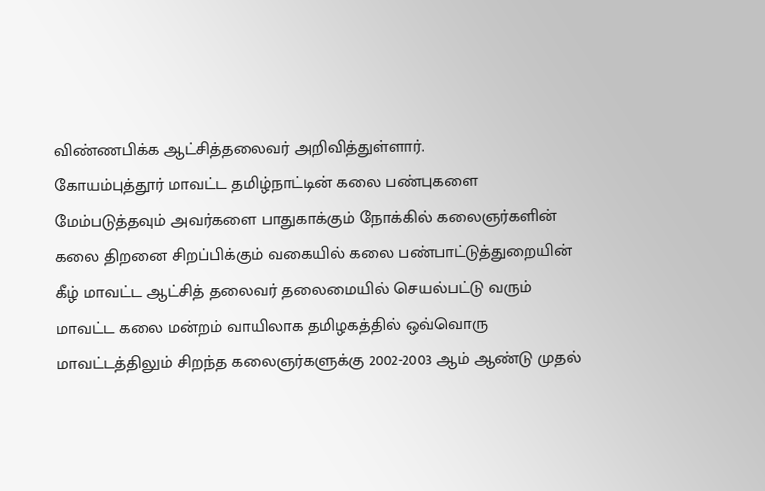விண்ணபிக்க ஆட்சித்தலைவர் அறிவித்துள்ளார்.
கோயம்புத்தூர் மாவட்ட தமிழ்நாட்டின் கலை பண்புகளை மேம்படுத்தவும் அவர்களை பாதுகாக்கும் நோக்கில் கலைஞர்களின் கலை திறனை சிறப்பிக்கும் வகையில் கலை பண்பாட்டுத்துறையின் கீழ் மாவட்ட ஆட்சித் தலைவர் தலைமையில் செயல்பட்டு வரும் மாவட்ட கலை மன்றம் வாயிலாக தமிழகத்தில் ஒவ்வொரு மாவட்டத்திலும் சிறந்த கலைஞர்களுக்கு 2002-2003 ஆம் ஆண்டு முதல்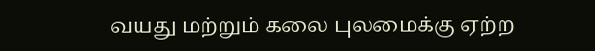வயது மற்றும் கலை புலமைக்கு ஏற்ற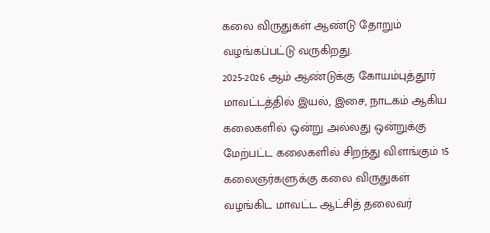கலை விருதுகள் ஆண்டு தோறும் வழங்கப்பட்டு வருகிறது.
2025-2026 ஆம் ஆண்டுக்கு கோயம்புத்தூர் மாவட்டத்தில் இயல், இசை, நாடகம் ஆகிய கலைகளில் ஒன்று அல்லது ஒன்றுக்கு மேற்பட்ட கலைகளில் சிறந்து விளங்கும் 15 கலைஞர்களுக்கு கலை விருதுகள் வழங்கிட மாவட்ட ஆட்சித் தலைவர்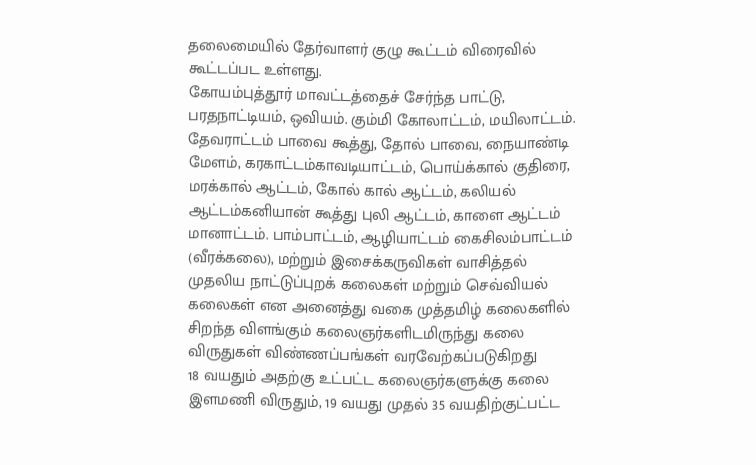தலைமையில் தேர்வாளர் குழு கூட்டம் விரைவில் கூட்டப்பட உள்ளது.
கோயம்புத்தூர் மாவட்டத்தைச் சேர்ந்த பாட்டு, பரதநாட்டியம், ஒவியம். கும்மி கோலாட்டம், மயிலாட்டம். தேவராட்டம் பாவை கூத்து, தோல் பாவை, நையாண்டி மேளம், கரகாட்டம்காவடியாட்டம், பொய்க்கால் குதிரை, மரக்கால் ஆட்டம், கோல் கால் ஆட்டம், கலியல் ஆட்டம்கனியான் கூத்து புலி ஆட்டம், காளை ஆட்டம் மானாட்டம். பாம்பாட்டம், ஆழியாட்டம் கைசிலம்பாட்டம் (வீரக்கலை), மற்றும் இசைக்கருவிகள் வாசித்தல் முதலிய நாட்டுப்புறக் கலைகள் மற்றும் செவ்வியல் கலைகள் என அனைத்து வகை முத்தமிழ் கலைகளில் சிறந்த விளங்கும் கலைஞர்களிடமிருந்து கலை விருதுகள் விண்ணப்பங்கள் வரவேற்கப்படுகிறது
18 வயதும் அதற்கு உட்பட்ட கலைஞர்களுக்கு கலை இளமணி விருதும், 19 வயது முதல் 35 வயதிற்குட்பட்ட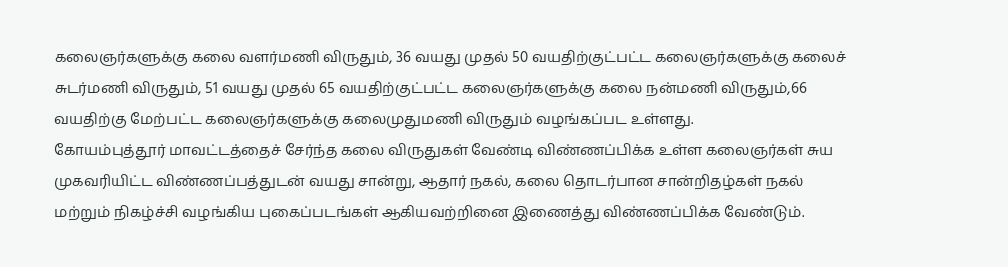கலைஞர்களுக்கு கலை வளர்மணி விருதும், 36 வயது முதல் 50 வயதிற்குட்பட்ட கலைஞர்களுக்கு கலைச் சுடர்மணி விருதும், 51 வயது முதல் 65 வயதிற்குட்பட்ட கலைஞர்களுக்கு கலை நன்மணி விருதும்,66 வயதிற்கு மேற்பட்ட கலைஞர்களுக்கு கலைமுதுமணி விருதும் வழங்கப்பட உள்ளது.
கோயம்புத்தூர் மாவட்டத்தைச் சேர்ந்த கலை விருதுகள் வேண்டி விண்ணப்பிக்க உள்ள கலைஞர்கள் சுய முகவரியிட்ட விண்ணப்பத்துடன் வயது சான்று, ஆதார் நகல், கலை தொடர்பான சான்றிதழ்கள் நகல் மற்றும் நிகழ்ச்சி வழங்கிய புகைப்படங்கள் ஆகியவற்றினை இணைத்து விண்ணப்பிக்க வேண்டும்.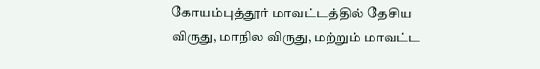கோயம்புத்தூர் மாவட்டத்தில் தேசிய விருது, மாநில விருது, மற்றும் மாவட்ட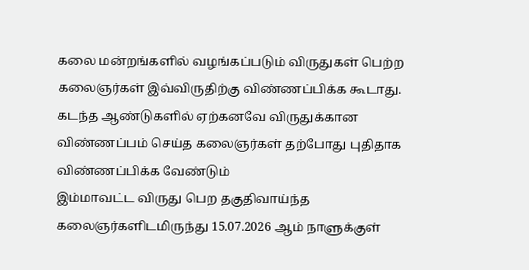கலை மன்றங்களில் வழங்கப்படும் விருதுகள் பெற்ற கலைஞர்கள் இவ்விருதிற்கு விண்ணப்பிக்க கூடாது. கடந்த ஆண்டுகளில் ஏற்கனவே விருதுக்கான விண்ணப்பம் செய்த கலைஞர்கள் தற்போது புதிதாக விண்ணப்பிக்க வேண்டும்
இம்மாவட்ட விருது பெற தகுதிவாய்ந்த கலைஞர்களிடமிருந்து 15.07.2026 ஆம் நாளுக்குள்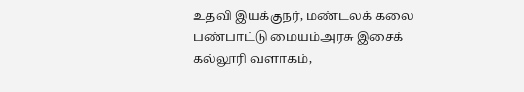உதவி இயக்குநர், மண்டலக் கலை பண்பாட்டு மையம்அரசு இசைக் கல்லூரி வளாகம்,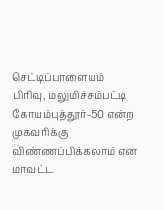செட்டிப்பாளையம் பிரிவு, மலுமிச்சம்பட்டி கோயம்புத்தூர்-50 என்ற முகவரிக்கு விண்ணப்பிக்கலாம் என மாவட்ட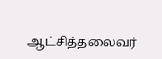ஆட்சித்தலைவர்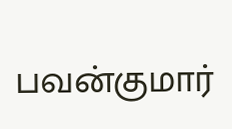பவன்குமார்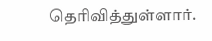தெரிவித்துள்ளார்.